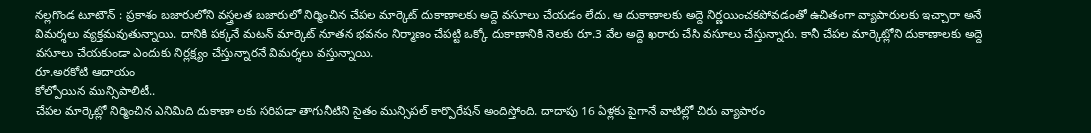నల్లగొండ టూటౌన్ : ప్రకాశం బజారులోని వస్త్రలత బజారులో నిర్మించిన చేపల మార్కెట్ దుకాణాలకు అద్దె వసూలు చేయడం లేదు. ఆ దుకాణాలకు అద్దె నిర్ణయించకపోవడంతో ఉచితంగా వ్యాపారులకు ఇచ్చారా అనే విమర్శలు వ్యక్తమవుతున్నాయి. దానికి పక్కనే మటన్ మార్కెట్ నూతన భవనం నిర్మాణం చేపట్టి ఒక్కో దుకాణానికి నెలకు రూ.3 వేల అద్దె ఖరారు చేసి వసూలు చేస్తున్నారు. కానీ చేపల మార్కెట్లోని దుకాణాలకు అద్దె వసూలు చేయకుండా ఎందుకు నిర్లక్ష్యం చేస్తున్నారనే విమర్శలు వస్తున్నాయి.
రూ.అరకోటి ఆదాయం
కోల్పోయిన మున్సిపాలిటీ..
చేపల మార్కెట్లో నిర్మించిన ఎనిమిది దుకాణా లకు సరిపడా తాగునీటిని సైతం మున్సిపల్ కార్పొరేషన్ అందిస్తోంది. దాదాపు 16 ఏళ్లకు పైగానే వాటిల్లో చిరు వ్యాపారం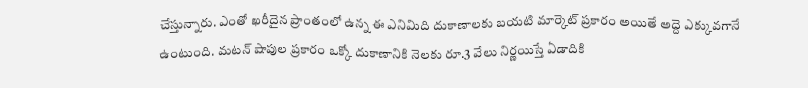చేస్తున్నారు. ఎంతో ఖరీదైన ప్రాంతంలో ఉన్న ఈ ఎనిమిది దుకాణాలకు బయటి మార్కెట్ ప్రకారం అయితే అద్దె ఎక్కువగానే ఉంటుంది. మటన్ షాపుల ప్రకారం ఒక్కో దుకాణానికి నెలకు రూ.3 వేలు నిర్ణయిస్తే ఏడాదికి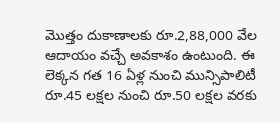మొత్తం దుకాణాలకు రూ.2,88,000 వేల ఆదాయం వచ్చే అవకాశం ఉంటుంది. ఈ లెక్కన గత 16 ఏళ్ల నుంచి మున్సిపాలిటీ రూ.45 లక్షల నుంచి రూ.50 లక్షల వరకు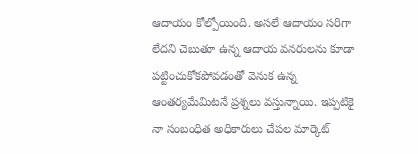ఆదాయం కోల్పోయింది. అసలే ఆదాయం సరిగా లేదని చెబుతూ ఉన్న ఆదాయ వనరులను కూడా పట్టించుకోకపోవడంతో వెనుక ఉన్న ఆంతర్యమేమిటనే ప్రశ్నలు వస్తున్నాయి. ఇప్పటికై నా సంబంధిత అధికారులు చేపల మార్కెట్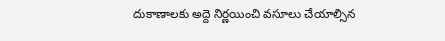దుకాణాలకు అద్దె నిర్ణయించి వసూలు చేయాల్సిన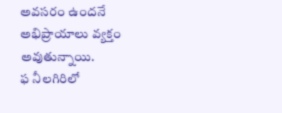అవసరం ఉందనే అభిప్రాయాలు వ్యక్తం అవుతున్నాయి.
ఫ నీలగిరిలో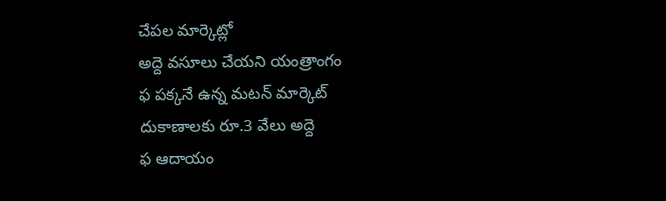చేపల మార్కెట్లో
అద్దె వసూలు చేయని యంత్రాంగం
ఫ పక్కనే ఉన్న మటన్ మార్కెట్ దుకాణాలకు రూ.3 వేలు అద్దె
ఫ ఆదాయం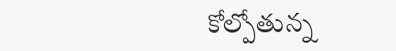కోల్పోతున్న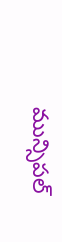మున్సిపల్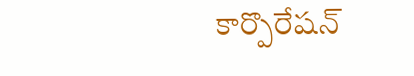కార్పొరేషన్